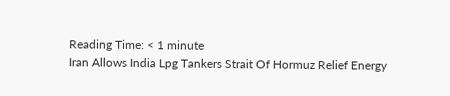Reading Time: < 1 minute
Iran Allows India Lpg Tankers Strait Of Hormuz Relief Energy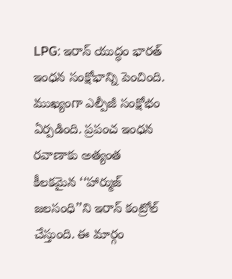LPG: ఇరాన్ యుద్ధం భారత్ ఇంధన సంక్షోభాన్ని పెంచింది. ముఖ్యంగా ఎల్పీజీ సంక్షోభం ఏర్పడింది. ప్రపంచ ఇంధన రవాణాకు అత్యంత కీలకమైన ‘‘హార్ముజ్ జలసంధి’’ని ఇరాన్ కంట్రోల్ చేస్తుంది. ఈ మార్గం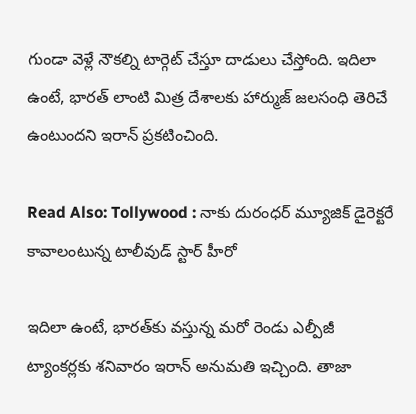గుండా వెళ్లే నౌకల్ని టార్గెట్ చేస్తూ దాడులు చేస్తోంది. ఇదిలా ఉంటే, భారత్ లాంటి మిత్ర దేశాలకు హార్ముజ్ జలసంధి తెరిచే ఉంటుందని ఇరాన్ ప్రకటించింది.

Read Also: Tollywood : నాకు దురంధర్ మ్యూజిక్ డైరెక్టరే కావాలంటున్న టాలీవుడ్ స్టార్ హీరో

ఇదిలా ఉంటే, భారత్‌కు వస్తున్న మరో రెండు ఎల్పీజీ ట్యాంకర్లకు శనివారం ఇరాన్ అనుమతి ఇచ్చింది. తాజా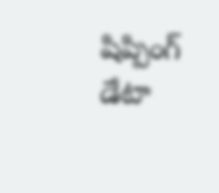షిప్పింగ్ డేటా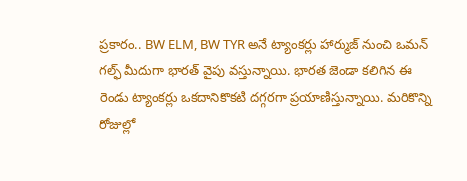ప్రకారం.. BW ELM, BW TYR అనే ట్యాంకర్లు హార్ముజ్ నుంచి ఒమన్ గల్ఫ్ మీదుగా భారత్ వైపు వస్తున్నాయి. భారత జెండా కలిగిన ఈ రెండు ట్యాంకర్లు ఒకదానికొకటి దగ్గరగా ప్రయాణిస్తున్నాయి. మరికొన్ని రోజుల్లో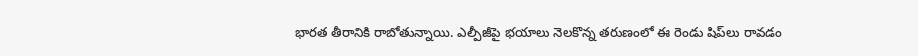భారత తీరానికి రాబోతున్నాయి. ఎల్పీజీపై భయాలు నెలకొన్న తరుణంలో ఈ రెండు షిప్‌లు రావడం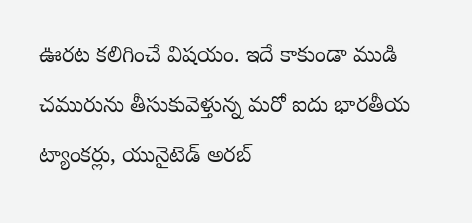ఊరట కలిగించే విషయం. ఇదే కాకుండా ముడి చమురును తీసుకువెళ్తున్న మరో ఐదు భారతీయ ట్యాంకర్లు, యునైటెడ్ అరబ్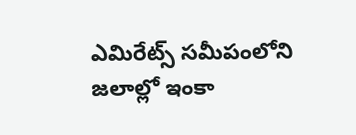ఎమిరేట్స్ సమీపంలోని జలాల్లో ఇంకా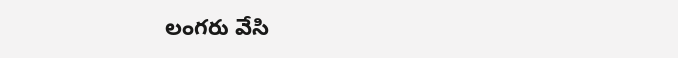లంగరు వేసి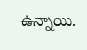ఉన్నాయి.